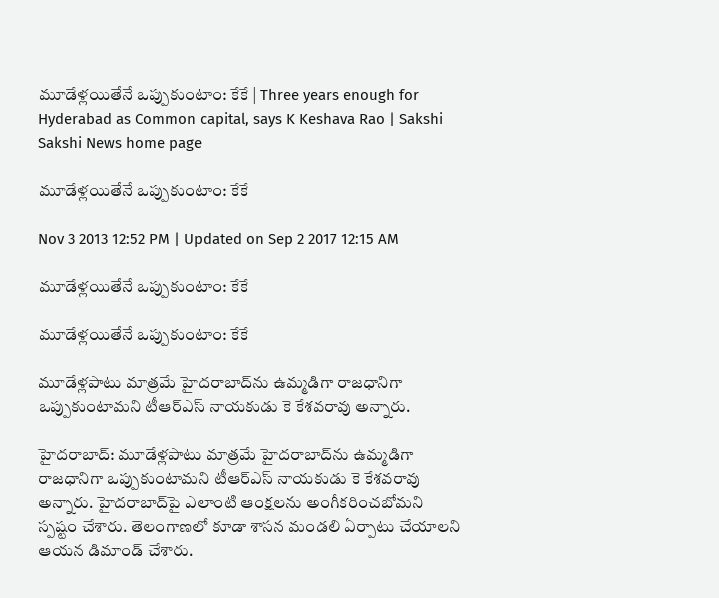మూడేళ్లయితేనే ఒప్పుకుంటాం: కేకే | Three years enough for Hyderabad as Common capital, says K Keshava Rao | Sakshi
Sakshi News home page

మూడేళ్లయితేనే ఒప్పుకుంటాం: కేకే

Nov 3 2013 12:52 PM | Updated on Sep 2 2017 12:15 AM

మూడేళ్లయితేనే ఒప్పుకుంటాం: కేకే

మూడేళ్లయితేనే ఒప్పుకుంటాం: కేకే

మూడేళ్లపాటు మాత్రమే హైదరాబాద్‌ను ఉమ్మడిగా రాజధానిగా ఒప్పుకుంటామని టీఆర్ఎస్‌ నాయకుడు కె కేశవరావు అన్నారు.

హైదరాబాద్: మూడేళ్లపాటు మాత్రమే హైదరాబాద్‌ను ఉమ్మడిగా రాజధానిగా ఒప్పుకుంటామని టీఆర్ఎస్‌ నాయకుడు కె కేశవరావు అన్నారు. హైదరాబాద్‌పై ఎలాంటి ఆంక్షలను అంగీకరించబోమని స్పష్టం చేశారు. తెలంగాణలో కూడా శాసన మండలి ఏర్పాటు చేయాలని ఆయన డిమాండ్ చేశారు.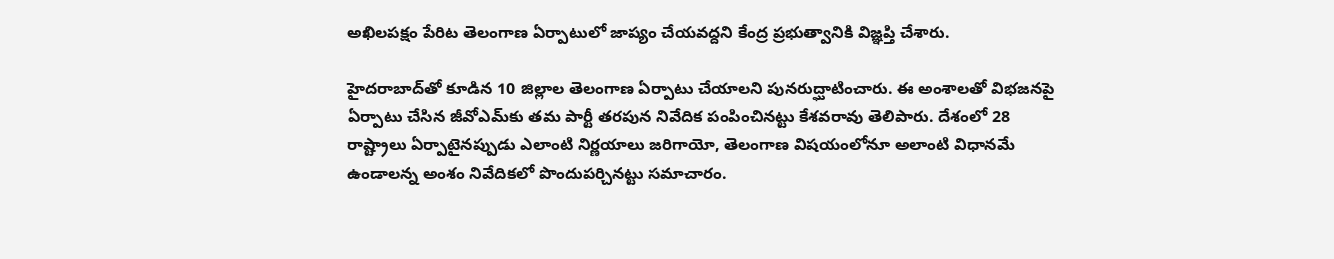అఖిలపక్షం పేరిట తెలంగాణ ఏర్పాటులో జాప్యం చేయవద్దని కేంద్ర ప్రభుత్వానికి విజ్ఞప్తి చేశారు.

హైదరాబాద్‌తో కూడిన 10 జిల్లాల తెలంగాణ ఏర్పాటు చేయాలని పునరుద్ఘాటించారు. ఈ అంశాలతో విభజనపై ఏర్పాటు చేసిన జీవోఎమ్‌కు తమ పార్టీ తరపున నివేదిక పంపించినట్టు కేశవరావు తెలిపారు. దేశంలో 28 రాష్ట్రాలు ఏర్పాటైనప్పుడు ఎలాంటి నిర్ణయాలు జరిగాయో, తెలంగాణ విషయంలోనూ అలాంటి విధానమే ఉండాలన్న అంశం నివేదికలో పొందుపర్చినట్టు సమాచారం.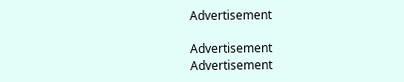Advertisement

Advertisement
Advertisement